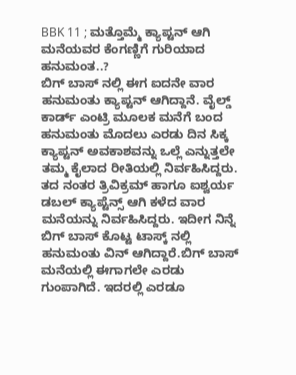BBK 11 ; ಮತ್ತೊಮ್ಮೆ ಕ್ಯಾಪ್ಟನ್ ಆಗಿ ಮನೆಯವರ ಕೆಂಗಣ್ಣಿಗೆ ಗುರಿಯಾದ ಹನುಮಂತ..?
ಬಿಗ್ ಬಾಸ್ ನಲ್ಲಿ ಈಗ ಐದನೇ ವಾರ ಹನುಮಂತು ಕ್ಯಾಪ್ಟನ್ ಆಗಿದ್ದಾನೆ. ವೈಲ್ಡ್ ಕಾರ್ಡ್ ಎಂಟ್ರಿ ಮೂಲಕ ಮನೆಗೆ ಬಂದ ಹನುಮಂತು ಮೊದಲು ಎರಡು ದಿನ ಸಿಕ್ಕ ಕ್ಯಾಪ್ಟನ್ ಅವಕಾಶವನ್ನು ಒಲ್ಲೆ ಎನ್ನುತ್ತಲೇ ತಮ್ಮ ಕೈಲಾದ ರೀತಿಯಲ್ಲಿ ನಿರ್ವಹಿಸಿದ್ದರು. ತದ ನಂತರ ತ್ರಿವಿಕ್ರಮ್ ಹಾಗೂ ಐಶ್ವರ್ಯ ಡಬಲ್ ಕ್ಯಾಪ್ಟೆನ್ಸ್ ಆಗಿ ಕಳೆದ ವಾರ ಮನೆಯನ್ನು ನಿರ್ವಹಿಸಿದ್ದರು. ಇದೀಗ ನಿನ್ನೆ ಬಿಗ್ ಬಾಸ್ ಕೊಟ್ಟ ಟಾಸ್ಕ್ ನಲ್ಲಿ ಹನುಮಂತು ವಿನ್ ಆಗಿದ್ದಾರೆ.ಬಿಗ್ ಬಾಸ್ ಮನೆಯಲ್ಲಿ ಈಗಾಗಲೇ ಎರಡು ಗುಂಪಾಗಿದೆ. ಇದರಲ್ಲಿ ಎರಡೂ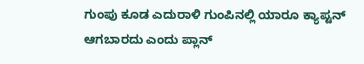ಗುಂಪು ಕೂಡ ಎದುರಾಳಿ ಗುಂಪಿನಲ್ಲಿ ಯಾರೂ ಕ್ಯಾಪ್ಟನ್ ಆಗಬಾರದು ಎಂದು ಪ್ಲಾನ್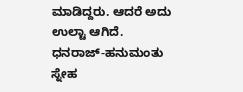ಮಾಡಿದ್ದರು. ಆದರೆ ಅದು ಉಲ್ಟಾ ಆಗಿದೆ.
ಧನರಾಜ್-ಹನುಮಂತು ಸ್ನೇಹ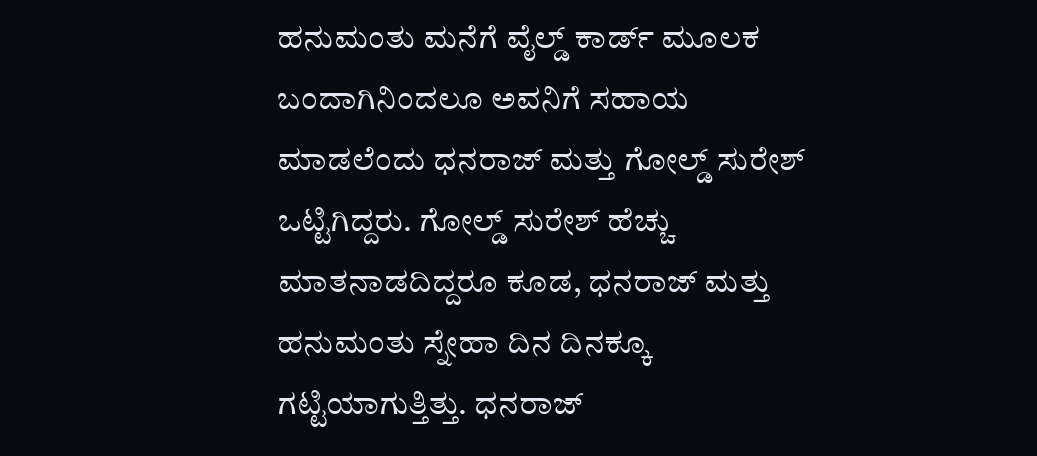ಹನುಮಂತು ಮನೆಗೆ ವೈಲ್ಡ್ ಕಾರ್ಡ್ ಮೂಲಕ ಬಂದಾಗಿನಿಂದಲೂ ಅವನಿಗೆ ಸಹಾಯ ಮಾಡಲೆಂದು ಧನರಾಜ್ ಮತ್ತು ಗೋಲ್ಡ್ ಸುರೇಶ್ ಒಟ್ಟಿಗಿದ್ದರು. ಗೋಲ್ಡ್ ಸುರೇಶ್ ಹೆಚ್ಚು ಮಾತನಾಡದಿದ್ದರೂ ಕೂಡ, ಧನರಾಜ್ ಮತ್ತು ಹನುಮಂತು ಸ್ನೇಹಾ ದಿನ ದಿನಕ್ಕೂ ಗಟ್ಟಿಯಾಗುತ್ತಿತ್ತು. ಧನರಾಜ್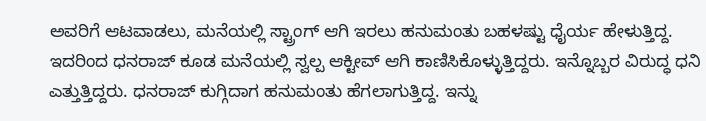ಅವರಿಗೆ ಆಟವಾಡಲು, ಮನೆಯಲ್ಲಿ ಸ್ಟ್ರಾಂಗ್ ಆಗಿ ಇರಲು ಹನುಮಂತು ಬಹಳಷ್ಟು ಧೈರ್ಯ ಹೇಳುತ್ತಿದ್ದ. ಇದರಿಂದ ಧನರಾಜ್ ಕೂಡ ಮನೆಯಲ್ಲಿ ಸ್ವಲ್ಪ ಆಕ್ಟೀವ್ ಆಗಿ ಕಾಣಿಸಿಕೊಳ್ಳುತ್ತಿದ್ದರು. ಇನ್ನೊಬ್ಬರ ವಿರುದ್ಧ ಧನಿ ಎತ್ತುತ್ತಿದ್ದರು. ಧನರಾಜ್ ಕುಗ್ಗಿದಾಗ ಹನುಮಂತು ಹೆಗಲಾಗುತ್ತಿದ್ದ. ಇನ್ನು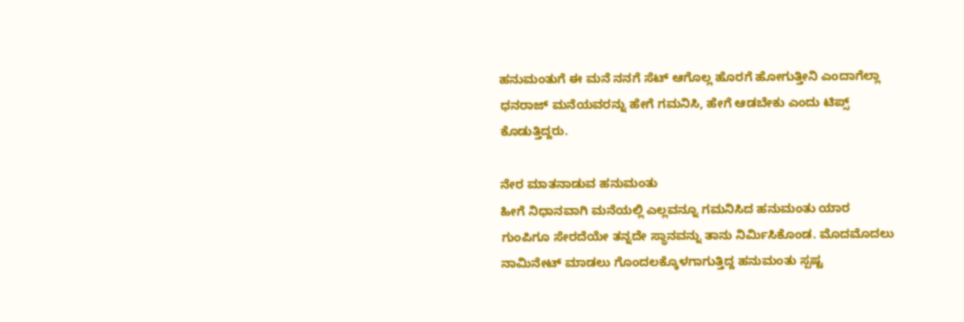ಹನುಮಂತುಗೆ ಈ ಮನೆ ನನಗೆ ಸೆಟ್ ಆಗೊಲ್ಲ ಹೊರಗೆ ಹೋಗುತ್ತೀನಿ ಎಂದಾಗೆಲ್ಲಾ ಧನರಾಜ್ ಮನೆಯವರನ್ನು ಹೇಗೆ ಗಮನಿಸಿ, ಹೇಗೆ ಆಡಬೇಕು ಎಂದು ಟಿಪ್ಸ್ ಕೊಡುತ್ತಿದ್ದರು.

ನೇರ ಮಾತನಾಡುವ ಹನುಮಂತು
ಹೀಗೆ ನಿಧಾನವಾಗಿ ಮನೆಯಲ್ಲಿ ಎಲ್ಲವನ್ನೂ ಗಮನಿಸಿದ ಹನುಮಂತು ಯಾರ ಗುಂಪಿಗೂ ಸೇರದೆಯೇ ತನ್ನದೇ ಸ್ಥಾನವನ್ನು ತಾನು ನಿರ್ಮಿಸಿಕೊಂಡ. ಮೊದಮೊದಲು ನಾಮಿನೇಟ್ ಮಾಡಲು ಗೊಂದಲಕ್ಕೊಳಗಾಗುತ್ತಿದ್ದ ಹನುಮಂತು ಸ್ಪಷ್ಟ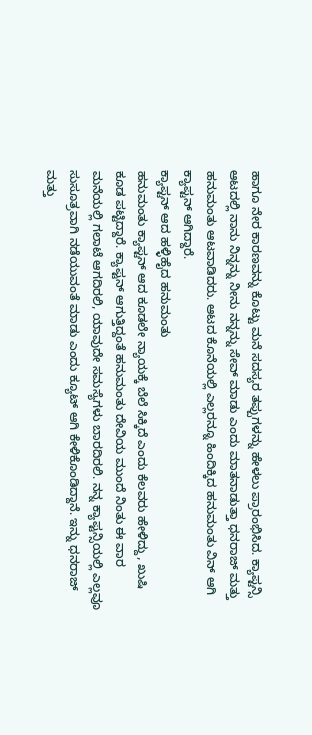ಹಾಗೂ ನೇರ ಕಾರಣವನ್ನು ಕೊಟ್ಟು ಮನೆ ಸದಸ್ಯರ ತಪ್ಪುಗಳನ್ನು ಹೇಳಲು ಪ್ರಾರಂಭಿಸಿದ. ಕ್ಯಾಪ್ಟನ್ಸಿ ಆಟದಲ್ಲಿ ನಾನು ನಿನ್ನನ್ನು ನೀನು ನನ್ನನ್ನು ಸೇವ್ ಮಾಡು ಎಂದು ಮಾತನಾಡುತ್ತಾ ಧನರಾಜ್ ಮತ್ತು ಹನುಮಂತು ಆಟವಾಡಿದರು. ಆಟದ ಕೊನೆಯಲ್ಲಿ ಎಲ್ಲರನ್ನೂ ಹಿಂದಿಕ್ಕಿದ ಹನುಮಂತು ವಿನ್ ಆಗಿ ಕ್ಯಾಪ್ಟನ್ ಆಗಿದ್ದಾರೆ.
ಕ್ಯಾಪ್ಟನ್ ಆದ ಹಳ್ಳಿಹೈದ ಹನುಮಂತು
ಹನುಮಂತು ಕ್ಯಾಪ್ಟನ್ ಆದ ಕೂಡಲೇ ನ್ಯಾಯಕ್ಕೆ ಬೆಲೆ ಸಿಕ್ಕಿದೆ ಎಂದು ಕೆಲವರು ಹೇಳಿದ್ದು, ಖುಷಿ ಕೂಡ ಪಟ್ಟಿದ್ದಾರೆ. ಕ್ಯಾಪ್ಟನ್ ಆಗುತ್ತಿದ್ದಂತೆ ಹನುಮಂತು ದೇವಿಯ ಮುಂದೆ ನಿಂತು ಈ ವಾರ ಮನೆಯಲ್ಲಿ ಗಲಾಟೆ ಆಗದಿರಲಿ, ಯಾವುದೇ ಸಮಸ್ಯೆಗಳು ಬಾರದಿರಲಿ. ನನ್ನ ಕ್ಯಾಪ್ಟನ್ಸಿಯಲ್ಲಿ ಎಲ್ಲವೂ ಸುಸೂತ್ರವಾಗಿ ನಡೆಯುವಂತೆ ಮಾಡು ಎಂದು ಕ್ಯೂಟ್ ಆಗಿ ಕೇಳಿಕೊಂಡಿದ್ದಾನೆ. ಇನ್ನು ಧನರಾಜ್ ಮತ್ತು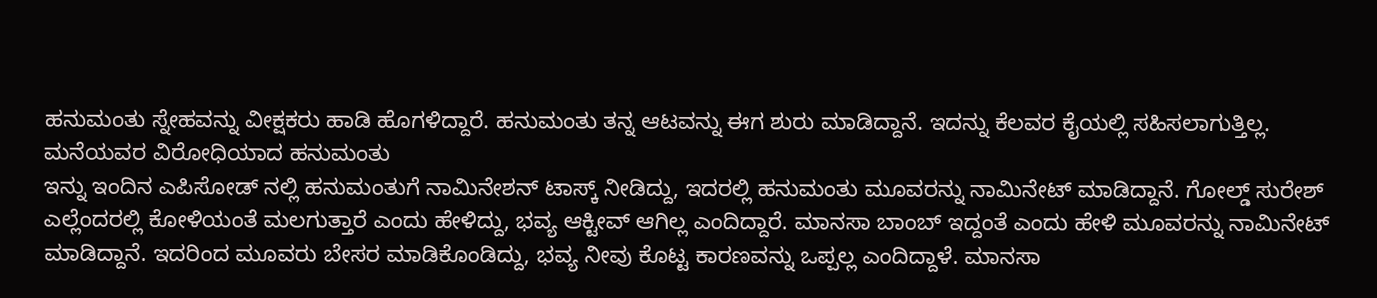ಹನುಮಂತು ಸ್ನೇಹವನ್ನು ವೀಕ್ಷಕರು ಹಾಡಿ ಹೊಗಳಿದ್ದಾರೆ. ಹನುಮಂತು ತನ್ನ ಆಟವನ್ನು ಈಗ ಶುರು ಮಾಡಿದ್ದಾನೆ. ಇದನ್ನು ಕೆಲವರ ಕೈಯಲ್ಲಿ ಸಹಿಸಲಾಗುತ್ತಿಲ್ಲ.
ಮನೆಯವರ ವಿರೋಧಿಯಾದ ಹನುಮಂತು
ಇನ್ನು ಇಂದಿನ ಎಪಿಸೋಡ್ ನಲ್ಲಿ ಹನುಮಂತುಗೆ ನಾಮಿನೇಶನ್ ಟಾಸ್ಕ್ ನೀಡಿದ್ದು, ಇದರಲ್ಲಿ ಹನುಮಂತು ಮೂವರನ್ನು ನಾಮಿನೇಟ್ ಮಾಡಿದ್ದಾನೆ. ಗೋಲ್ಡ್ ಸುರೇಶ್ ಎಲ್ಲೆಂದರಲ್ಲಿ ಕೋಳಿಯಂತೆ ಮಲಗುತ್ತಾರೆ ಎಂದು ಹೇಳಿದ್ದು, ಭವ್ಯ ಆಕ್ಟೀವ್ ಆಗಿಲ್ಲ ಎಂದಿದ್ದಾರೆ. ಮಾನಸಾ ಬಾಂಬ್ ಇದ್ದಂತೆ ಎಂದು ಹೇಳಿ ಮೂವರನ್ನು ನಾಮಿನೇಟ್ ಮಾಡಿದ್ದಾನೆ. ಇದರಿಂದ ಮೂವರು ಬೇಸರ ಮಾಡಿಕೊಂಡಿದ್ದು, ಭವ್ಯ ನೀವು ಕೊಟ್ಟ ಕಾರಣವನ್ನು ಒಪ್ಪಲ್ಲ ಎಂದಿದ್ದಾಳೆ. ಮಾನಸಾ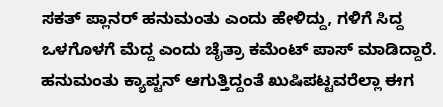ಸಕತ್ ಪ್ಲಾನರ್ ಹನುಮಂತು ಎಂದು ಹೇಳಿದ್ದು, ಗಳಿಗೆ ಸಿದ್ದ ಒಳಗೊಳಗೆ ಮೆದ್ದ ಎಂದು ಚೈತ್ರಾ ಕಮೆಂಟ್ ಪಾಸ್ ಮಾಡಿದ್ದಾರೆ. ಹನುಮಂತು ಕ್ಯಾಪ್ಟನ್ ಆಗುತ್ತಿದ್ದಂತೆ ಖುಷಿಪಟ್ಟವರೆಲ್ಲಾ ಈಗ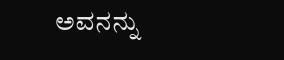ಅವನನ್ನು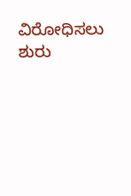ವಿರೋಧಿಸಲು ಶುರು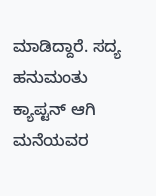ಮಾಡಿದ್ದಾರೆ. ಸದ್ಯ ಹನುಮಂತು ಕ್ಯಾಪ್ಟನ್ ಆಗಿ ಮನೆಯವರ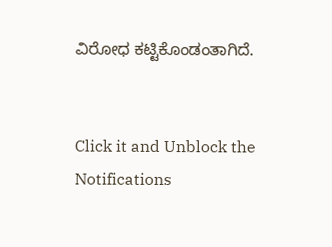ವಿರೋಧ ಕಟ್ಟಿಕೊಂಡಂತಾಗಿದೆ.


Click it and Unblock the Notifications